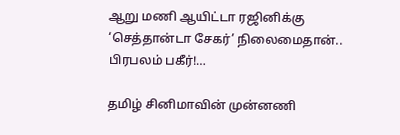ஆறு மணி ஆயிட்டா ரஜினிக்கு ‘செத்தான்டா சேகர்’ நிலைமைதான்.. பிரபலம் பகீர்!…

தமிழ் சினிமாவின் முன்னணி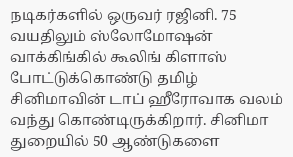நடிகர்களில் ஒருவர் ரஜினி. 75 வயதிலும் ஸ்லோமோஷன் வாக்கிங்கில் கூலிங் கிளாஸ் போட்டுக்கொண்டு தமிழ் சினிமாவின் டாப் ஹீரோவாக வலம் வந்து கொண்டிருக்கிறார். சினிமா துறையில் 50 ஆண்டுகளை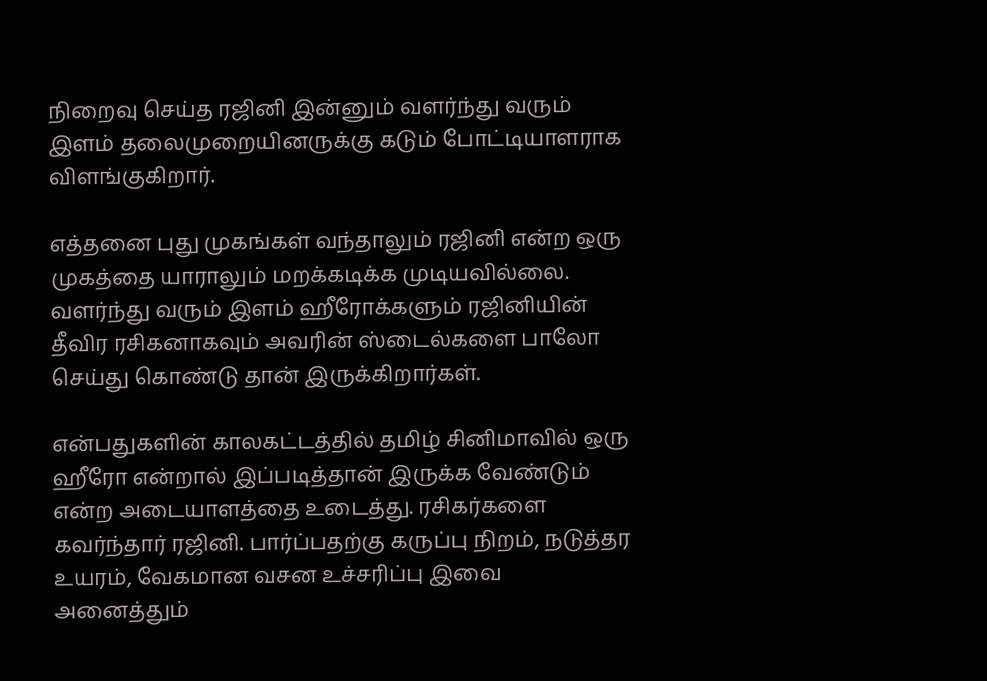நிறைவு செய்த ரஜினி இன்னும் வளர்ந்து வரும் இளம் தலைமுறையினருக்கு கடும் போட்டியாளராக விளங்குகிறார்.

எத்தனை புது முகங்கள் வந்தாலும் ரஜினி என்ற ஒரு முகத்தை யாராலும் மறக்கடிக்க முடியவில்லை. வளர்ந்து வரும் இளம் ஹீரோக்களும் ரஜினியின் தீவிர ரசிகனாகவும் அவரின் ஸ்டைல்களை பாலோ செய்து கொண்டு தான் இருக்கிறார்கள்.

என்பதுகளின் காலகட்டத்தில் தமிழ் சினிமாவில் ஒரு ஹீரோ என்றால் இப்படித்தான் இருக்க வேண்டும் என்ற அடையாளத்தை உடைத்து. ரசிகர்களை கவர்ந்தார் ரஜினி. பார்ப்பதற்கு கருப்பு நிறம், நடுத்தர உயரம், வேகமான வசன உச்சரிப்பு இவை அனைத்தும்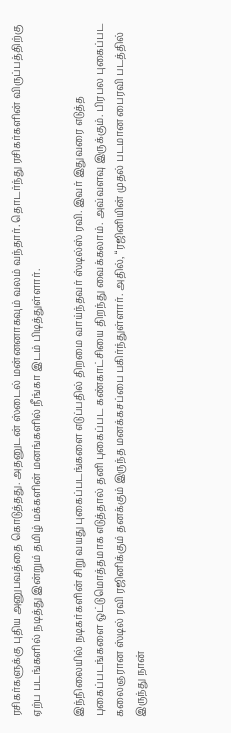ரசிகர்களுக்கு புதிய அனுபவத்தை கொடுத்தது. அதனுடன் ஸ்டைல் மன்னனாகவும் வலம் வந்தார். தொடர்ந்து ரசிகர்களின் விருப்பத்திற்கு ஏற்ப படங்களில் நடித்து இன்றும் தமிழ் மக்களின் மனங்களில் நீங்கா இடம் பிடித்துள்ளார்.

இந்நிலையில் நடிகர்களின் சிறு வயது புகைப்படங்களை எடுப்பதில் திறமை வாய்ந்தவர் ஸ்டில்ஸ் ரவி. இவர் இதுவரை எடுத்த புகைப்படங்களை ஒட்டுமொத்தமாக எடுத்தால் தனி புகைப்பட கண்காட்சியை திறந்து வைக்கலாம். அவ்வளவு இருக்கும். பிரபல புகைப்பட கலைஞரான ஸ்டில் ரவி ரஜினிக்கும் தனக்கும் இருந்த மனக்கசப்பை பகிர்ந்துள்ளார். அதில், “ரஜினியின் முதல் படமான பைரவி படத்தில் இருந்து நான்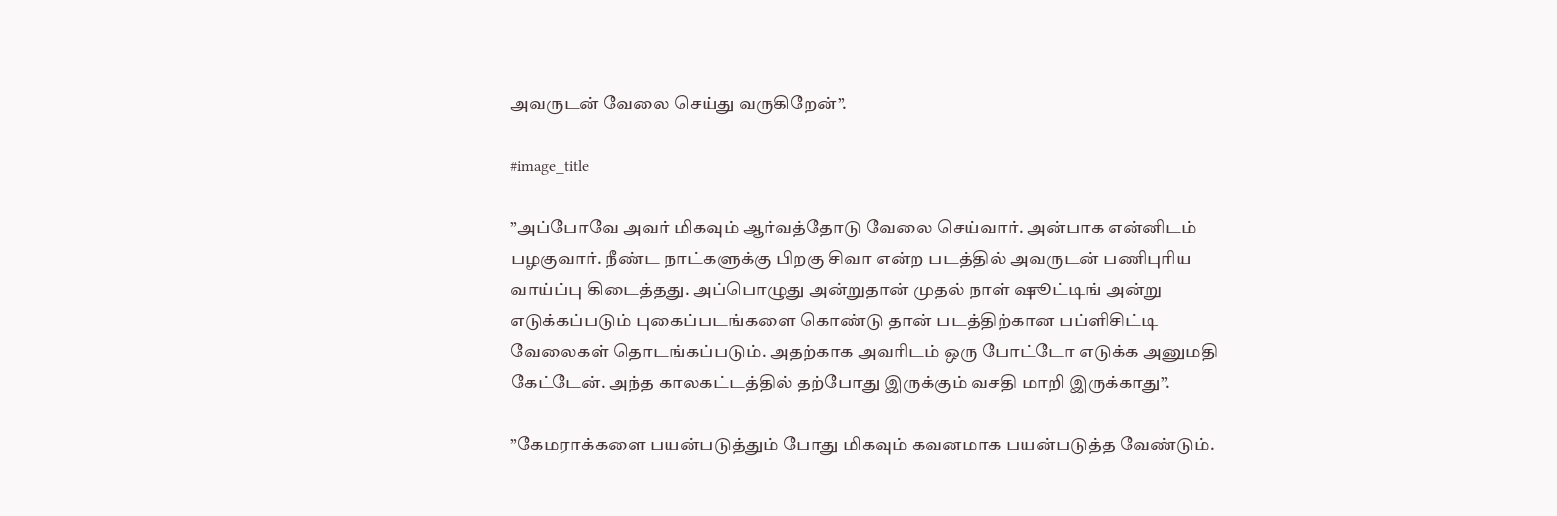அவருடன் வேலை செய்து வருகிறேன்”.

#image_title

”அப்போவே அவர் மிகவும் ஆர்வத்தோடு வேலை செய்வார். அன்பாக என்னிடம் பழகுவார். நீண்ட நாட்களுக்கு பிறகு சிவா என்ற படத்தில் அவருடன் பணிபுரிய வாய்ப்பு கிடைத்தது. அப்பொழுது அன்றுதான் முதல் நாள் ஷூட்டிங் அன்று எடுக்கப்படும் புகைப்படங்களை கொண்டு தான் படத்திற்கான பப்ளிசிட்டி வேலைகள் தொடங்கப்படும். அதற்காக அவரிடம் ஒரு போட்டோ எடுக்க அனுமதி கேட்டேன். அந்த காலகட்டத்தில் தற்போது இருக்கும் வசதி மாறி இருக்காது”.

”கேமராக்களை பயன்படுத்தும் போது மிகவும் கவனமாக பயன்படுத்த வேண்டும்.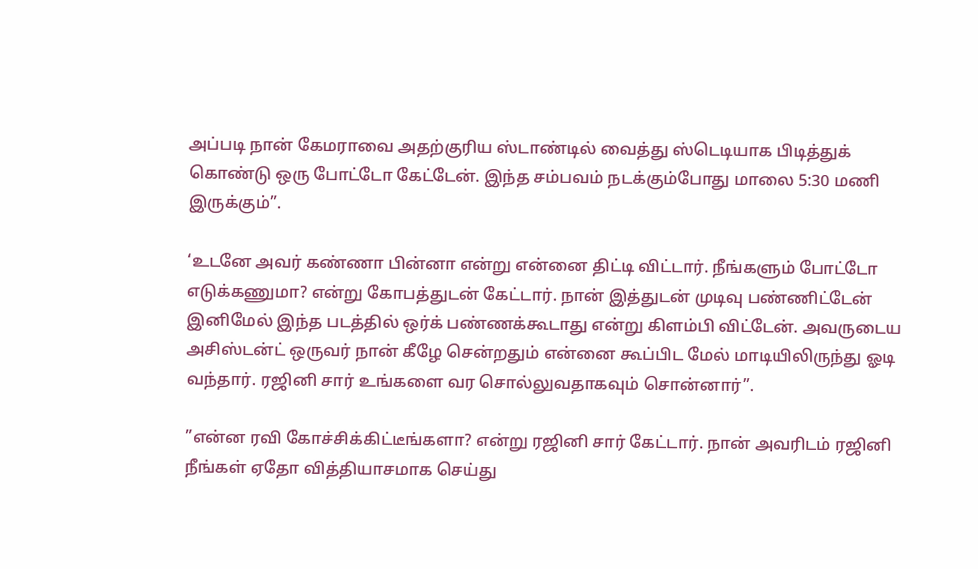அப்படி நான் கேமராவை அதற்குரிய ஸ்டாண்டில் வைத்து ஸ்டெடியாக பிடித்துக் கொண்டு ஒரு போட்டோ கேட்டேன். இந்த சம்பவம் நடக்கும்போது மாலை 5:30 மணி இருக்கும்”.

‘உடனே அவர் கண்ணா பின்னா என்று என்னை திட்டி விட்டார். நீங்களும் போட்டோ எடுக்கணுமா? என்று கோபத்துடன் கேட்டார். நான் இத்துடன் முடிவு பண்ணிட்டேன் இனிமேல் இந்த படத்தில் ஒர்க் பண்ணக்கூடாது என்று கிளம்பி விட்டேன். அவருடைய அசிஸ்டன்ட் ஒருவர் நான் கீழே சென்றதும் என்னை கூப்பிட மேல் மாடியிலிருந்து ஓடி வந்தார். ரஜினி சார் உங்களை வர சொல்லுவதாகவும் சொன்னார்”.

”என்ன ரவி கோச்சிக்கிட்டீங்களா? என்று ரஜினி சார் கேட்டார். நான் அவரிடம் ரஜினி நீங்கள் ஏதோ வித்தியாசமாக செய்து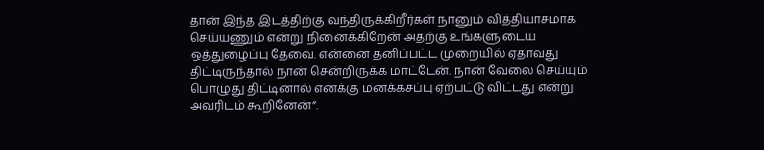தான் இந்த இடத்திற்கு வந்திருக்கிறீர்கள் நானும் வித்தியாசமாக செய்யணும் என்று நினைக்கிறேன் அதற்கு உங்களுடைய ஒத்துழைப்பு தேவை. என்னை தனிப்பட்ட முறையில் ஏதாவது திட்டிருந்தால் நான் சென்றிருக்க மாட்டேன். நான் வேலை செய்யும் பொழுது திட்டினால் எனக்கு மனக்கசப்பு ஏற்பட்டு விட்டது என்று அவரிடம் கூறினேன்”.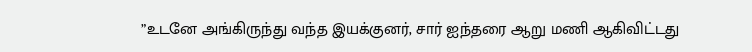”உடனே அங்கிருந்து வந்த இயக்குனர், சார் ஐந்தரை ஆறு மணி ஆகிவிட்டது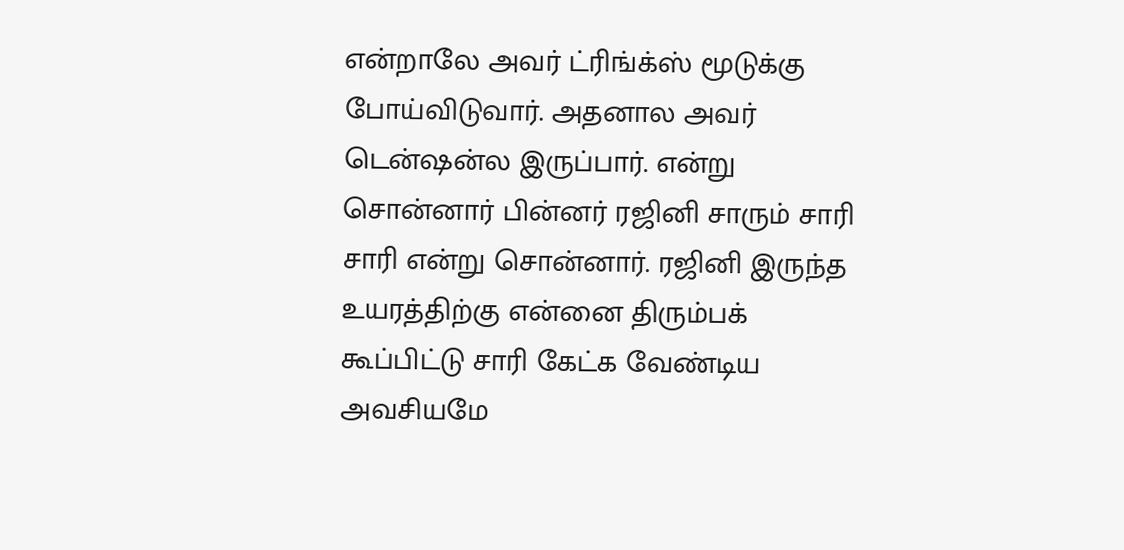என்றாலே அவர் ட்ரிங்க்ஸ் மூடுக்கு போய்விடுவார். அதனால அவர் டென்ஷன்ல இருப்பார். என்று சொன்னார் பின்னர் ரஜினி சாரும் சாரி சாரி என்று சொன்னார். ரஜினி இருந்த உயரத்திற்கு என்னை திரும்பக் கூப்பிட்டு சாரி கேட்க வேண்டிய அவசியமே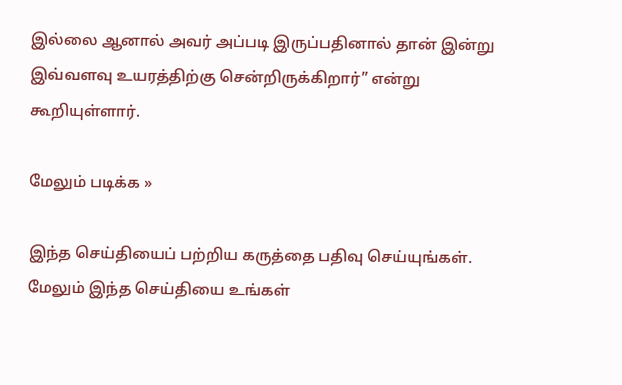இல்லை ஆனால் அவர் அப்படி இருப்பதினால் தான் இன்று இவ்வளவு உயரத்திற்கு சென்றிருக்கிறார்” என்று கூறியுள்ளார்.

மேலும் படிக்க »

இந்த செய்தியைப் பற்றிய கருத்தை பதிவு செய்யுங்கள். மேலும் இந்த செய்தியை உங்கள்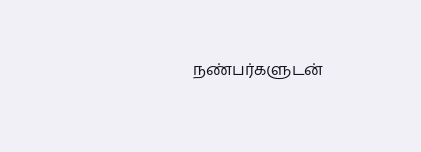நண்பர்களுடன்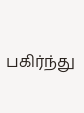பகிர்ந்து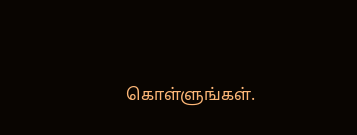கொள்ளுங்கள்.